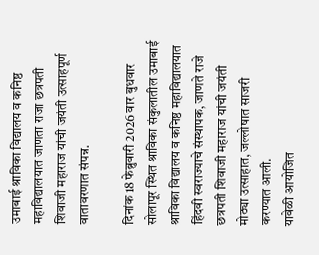उमाबाई श्राविका विद्यालय व कनिष्ठ महाविद्यालयात जाणता राजा छत्रपती शिवाजी महाराज यांची जयंती उत्साहपूर्ण वातावरणात संपन्न.

दिनांक 18 फेब्रुवारी 2026 वार बुधवार सोलापूर स्थित श्राविका संकुलातील उमाबाई श्राविका विद्यालय व कनिष्ठ महाविद्यालयात हिंदवी स्वराज्याचे संस्थापक, जाणते राजे छत्रपती शिवाजी महाराज यांची जयंती मोठ्या उत्साहात, जल्लोषात साजरी करण्यात आली.
यावेळी आयोजित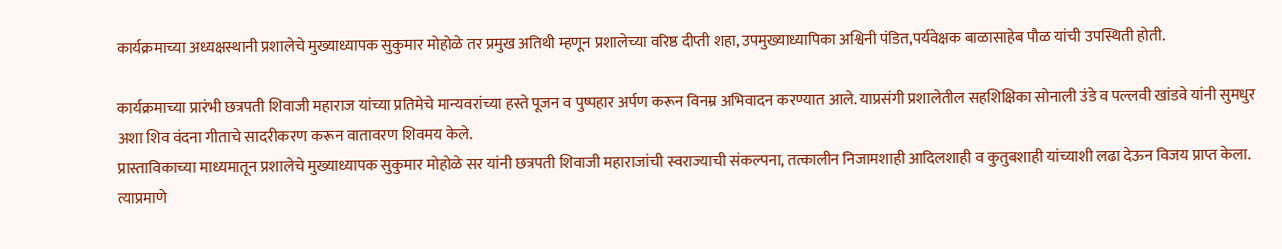कार्यक्रमाच्या अध्यक्षस्थानी प्रशालेचे मुख्याध्यापक सुकुमार मोहोळे तर प्रमुख अतिथी म्हणून प्रशालेच्या वरिष्ठ दीप्ती शहा, उपमुख्याध्यापिका अश्विनी पंडित,पर्यवेक्षक बाळासाहेब पौळ यांची उपस्थिती होती.

कार्यक्रमाच्या प्रारंभी छत्रपती शिवाजी महाराज यांच्या प्रतिमेचे मान्यवरांच्या हस्ते पूजन व पुष्पहार अर्पण करून विनम्र अभिवादन करण्यात आले. याप्रसंगी प्रशालेतील सहशिक्षिका सोनाली उंडे व पल्लवी खांडवे यांनी सुमधुर अशा शिव वंदना गीताचे सादरीकरण करून वातावरण शिवमय केले.
प्रास्ताविकाच्या माध्यमातून प्रशालेचे मुख्याध्यापक सुकुमार मोहोळे सर यांनी छत्रपती शिवाजी महाराजांची स्वराज्याची संकल्पना, तत्कालीन निजामशाही आदिलशाही व कुतुबशाही यांच्याशी लढा देऊन विजय प्राप्त केला. त्याप्रमाणे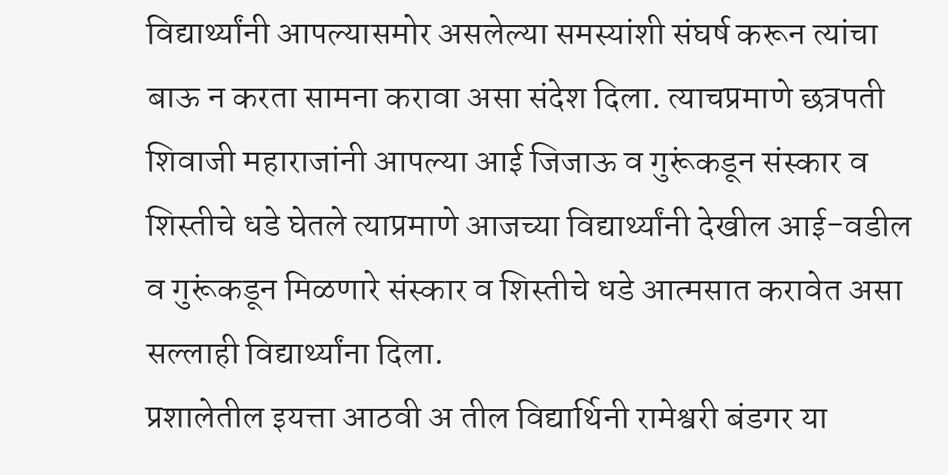विद्यार्थ्यांनी आपल्यासमोर असलेल्या समस्यांशी संघर्ष करून त्यांचा बाऊ न करता सामना करावा असा संदेश दिला. त्याचप्रमाणे छत्रपती शिवाजी महाराजांनी आपल्या आई जिजाऊ व गुरूंकडून संस्कार व शिस्तीचे धडे घेतले त्याप्रमाणे आजच्या विद्यार्थ्यांनी देखील आई-वडील व गुरूंकडून मिळणारे संस्कार व शिस्तीचे धडे आत्मसात करावेत असा सल्लाही विद्यार्थ्यांना दिला.
प्रशालेतील इयत्ता आठवी अ तील विद्यार्थिनी रामेश्वरी बंडगर या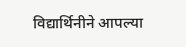विद्यार्थिनीने आपल्या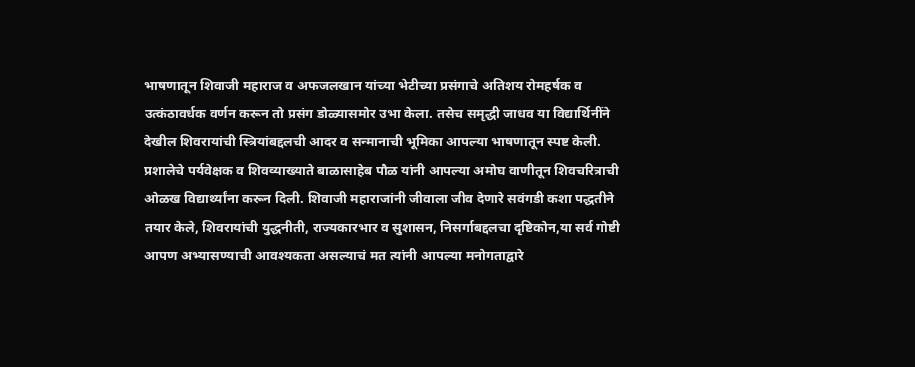भाषणातून शिवाजी महाराज व अफजलखान यांच्या भेटीच्या प्रसंगाचे अतिशय रोमहर्षक व उत्कंठावर्धक वर्णन करून तो प्रसंग डोळ्यासमोर उभा केला. तसेच समृद्धी जाधव या विद्यार्थिनींने देखील शिवरायांची स्त्रियांबद्दलची आदर व सन्मानाची भूमिका आपल्या भाषणातून स्पष्ट केली. प्रशालेचे पर्यवेक्षक व शिवव्याख्याते बाळासाहेब पौळ यांनी आपल्या अमोघ वाणीतून शिवचरित्राची ओळख विद्यार्थ्यांना करून दिली. शिवाजी महाराजांनी जीवाला जीव देणारे सवंगडी कशा पद्धतीने तयार केले, शिवरायांची युद्धनीती, राज्यकारभार व सुशासन, निसर्गाबद्दलचा दृष्टिकोन,या सर्व गोष्टी आपण अभ्यासण्याची आवश्यकता असल्याचं मत त्यांनी आपल्या मनोगताद्वारे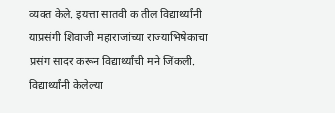व्यक्त केले. इयत्ता सातवी क तील विद्यार्थ्यांनी याप्रसंगी शिवाजी महाराजांच्या राज्याभिषेकाचा प्रसंग सादर करून विद्यार्थ्यांची मने जिंकली. विद्यार्थ्यांनी केलेल्या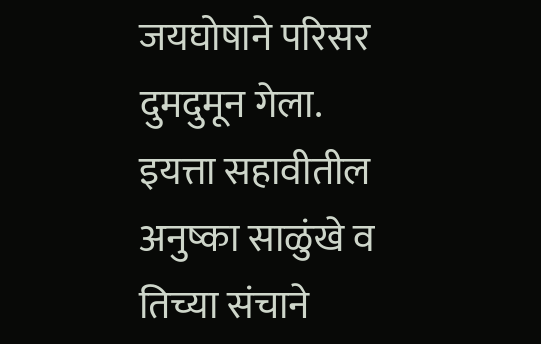जयघोषाने परिसर दुमदुमून गेला. इयत्ता सहावीतील अनुष्का साळुंखे व तिच्या संचाने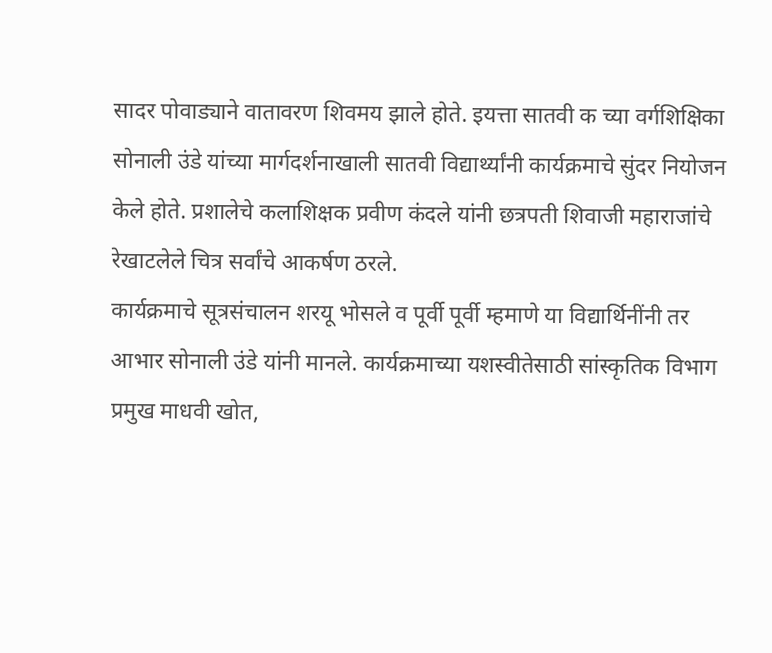सादर पोवाड्याने वातावरण शिवमय झाले होते. इयत्ता सातवी क च्या वर्गशिक्षिका सोनाली उंडे यांच्या मार्गदर्शनाखाली सातवी विद्यार्थ्यांनी कार्यक्रमाचे सुंदर नियोजन केले होते. प्रशालेचे कलाशिक्षक प्रवीण कंदले यांनी छत्रपती शिवाजी महाराजांचे रेखाटलेले चित्र सर्वांचे आकर्षण ठरले.
कार्यक्रमाचे सूत्रसंचालन शरयू भोसले व पूर्वी पूर्वी म्हमाणे या विद्यार्थिनींनी तर आभार सोनाली उंडे यांनी मानले. कार्यक्रमाच्या यशस्वीतेसाठी सांस्कृतिक विभाग प्रमुख माधवी खोत,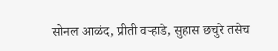सोनल आळंद, प्रीती वऱ्हाडे, सुहास छचुरे तसेच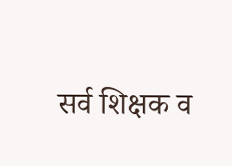सर्व शिक्षक व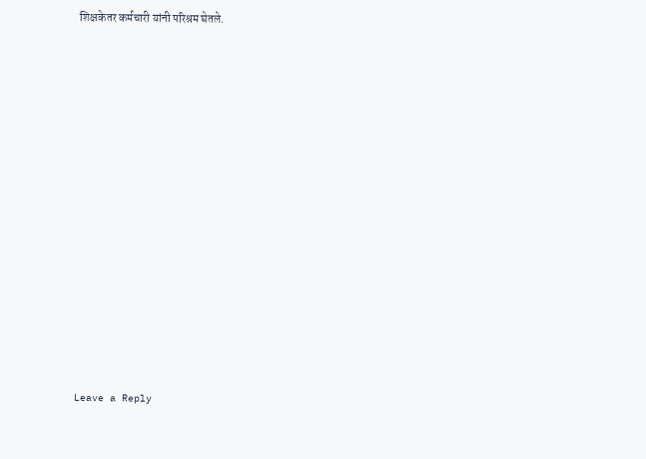शिक्षकेतर कर्मचारी यांनी परिश्रम घेतले.


















Leave a Reply